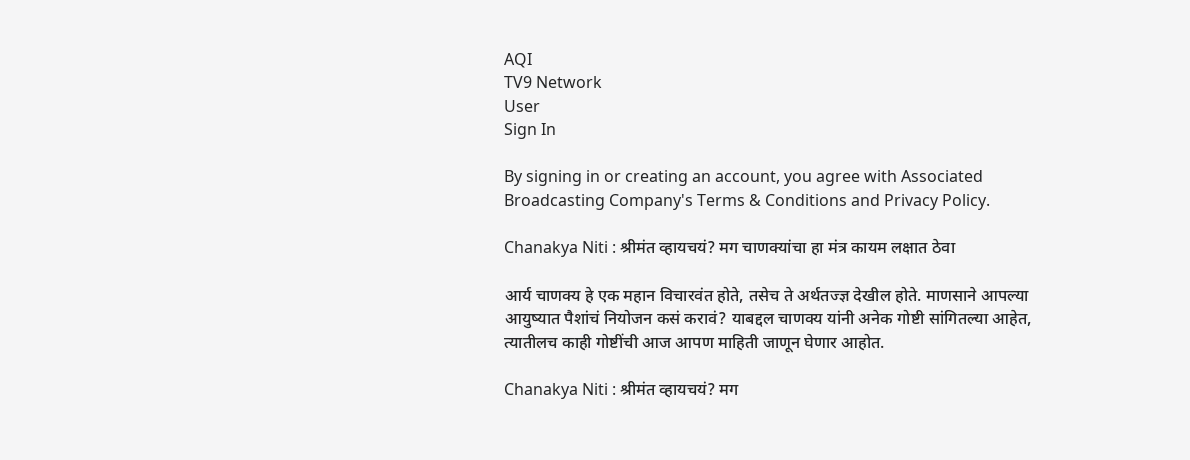AQI
TV9 Network
User
Sign In

By signing in or creating an account, you agree with Associated Broadcasting Company's Terms & Conditions and Privacy Policy.

Chanakya Niti : श्रीमंत व्हायचयं? मग चाणक्यांचा हा मंत्र कायम लक्षात ठेवा

आर्य चाणक्य हे एक महान विचारवंत होते, तसेच ते अर्थतज्ज्ञ देखील होते. माणसाने आपल्या आयुष्यात पैशांचं नियोजन कसं करावं? याबद्दल चाणक्य यांनी अनेक गोष्टी सांगितल्या आहेत, त्यातीलच काही गोष्टींची आज आपण माहिती जाणून घेणार आहोत.

Chanakya Niti : श्रीमंत व्हायचयं? मग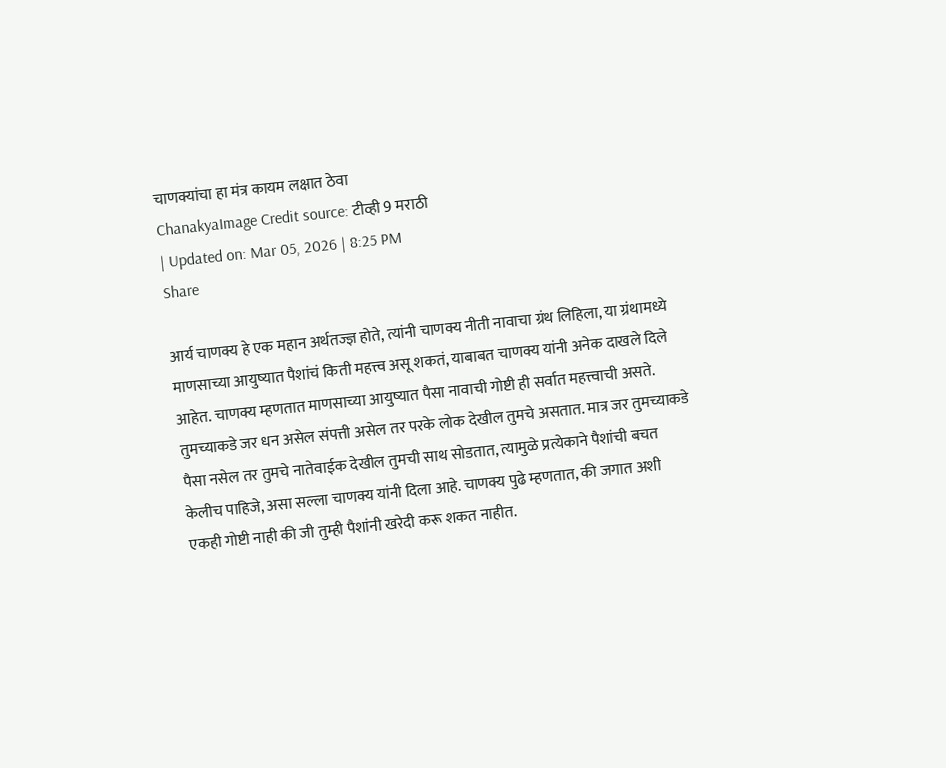चाणक्यांचा हा मंत्र कायम लक्षात ठेवा
ChanakyaImage Credit source: टीव्ही 9 मराठी
| Updated on: Mar 05, 2026 | 8:25 PM
Share

आर्य चाणक्य हे एक महान अर्थतज्ज्ञ होते, त्यांनी चाणक्य नीती नावाचा ग्रंथ लिहिला, या ग्रंथामध्ये माणसाच्या आयुष्यात पैशांचं किती महत्त्व असू शकतं, याबाबत चाणक्य यांनी अनेक दाखले दिले आहेत. चाणक्य म्हणतात माणसाच्या आयुष्यात पैसा नावाची गोष्टी ही सर्वात महत्त्वाची असते. तुमच्याकडे जर धन असेल संपत्ती असेल तर परके लोक देखील तुमचे असतात. मात्र जर तुमच्याकडे पैसा नसेल तर तुमचे नातेवाईक देखील तुमची साथ सोडतात, त्यामुळे प्रत्येकाने पैशांची बचत केलीच पाहिजे, असा सल्ला चाणक्य यांनी दिला आहे. चाणक्य पुढे म्हणतात, की जगात अशी एकही गोष्टी नाही की जी तुम्ही पैशांनी खरेदी करू शकत नाहीत.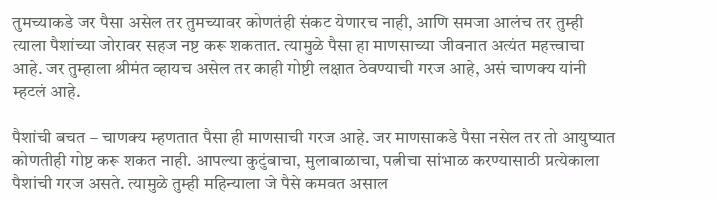तुमच्याकडे जर पैसा असेल तर तुमच्यावर कोणतंही संकट येणारच नाही, आणि समजा आलंच तर तुम्ही त्याला पैशांच्या जोरावर सहज नष्ट करू शकतात. त्यामुळे पैसा हा माणसाच्या जीवनात अत्यंत महत्त्वाचा आहे. जर तुम्हाला श्रीमंत व्हायच असेल तर काही गोष्टी लक्षात ठेवण्याची गरज आहे, असं चाणक्य यांनी म्हटलं आहे.

पैशांची बचत – चाणक्य म्हणतात पैसा ही माणसाची गरज आहे. जर माणसाकडे पैसा नसेल तर तो आयुष्यात कोणतीही गोष्ट करू शकत नाही. आपल्या कुटुंबाचा, मुलाबाळाचा, पत्नीचा सांभाळ करण्यासाठी प्रत्येकाला पैशांची गरज असते. त्यामुळे तुम्ही महिन्याला जे पैसे कमवत असाल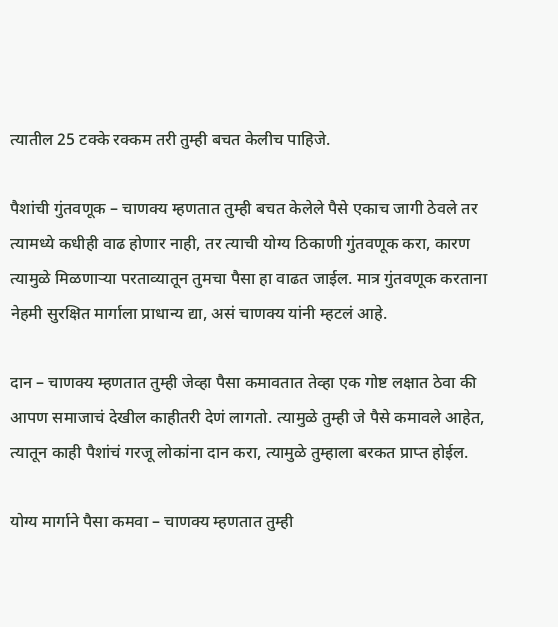त्यातील 25 टक्के रक्कम तरी तुम्ही बचत केलीच पाहिजे.

पैशांची गुंतवणूक – चाणक्य म्हणतात तुम्ही बचत केलेले पैसे एकाच जागी ठेवले तर त्यामध्ये कधीही वाढ होणार नाही, तर त्याची योग्य ठिकाणी गुंतवणूक करा, कारण त्यामुळे मिळणाऱ्या परताव्यातून तुमचा पैसा हा वाढत जाईल. मात्र गुंतवणूक करताना नेहमी सुरक्षित मार्गाला प्राधान्य द्या, असं चाणक्य यांनी म्हटलं आहे.

दान – चाणक्य म्हणतात तुम्ही जेव्हा पैसा कमावतात तेव्हा एक गोष्ट लक्षात ठेवा की आपण समाजाचं देखील काहीतरी देणं लागतो. त्यामुळे तुम्ही जे पैसे कमावले आहेत, त्यातून काही पैशांचं गरजू लोकांना दान करा, त्यामुळे तुम्हाला बरकत प्राप्त होईल.

योग्य मार्गाने पैसा कमवा – चाणक्य म्हणतात तुम्ही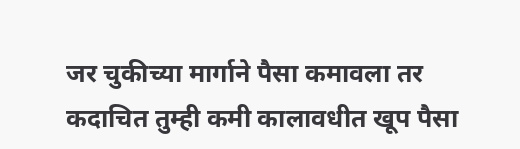जर चुकीच्या मार्गाने पैसा कमावला तर कदाचित तुम्ही कमी कालावधीत खूप पैसा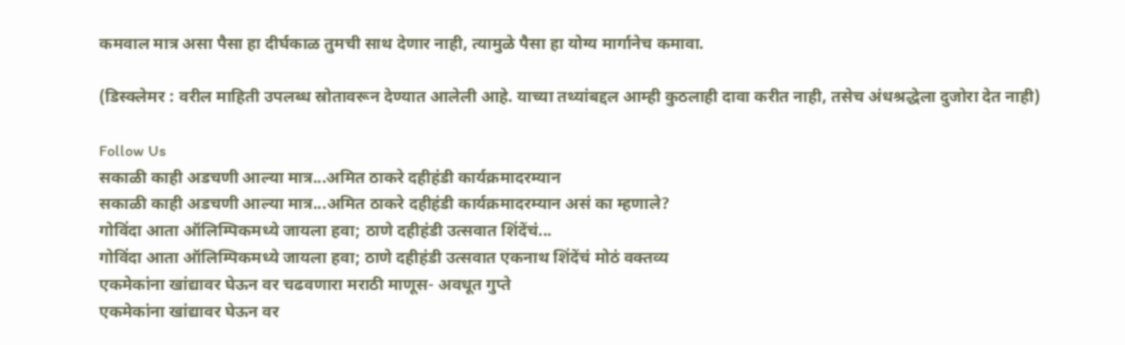कमवाल मात्र असा पैसा हा दीर्घकाळ तुमची साथ देणार नाही, त्यामुळे पैसा हा योग्य मार्गानेच कमावा.

(डिस्क्लेमर : वरील माहिती उपलब्ध स्रोतावरून देण्यात आलेली आहे. याच्या तथ्यांबद्दल आम्ही कुठलाही दावा करीत नाही, तसेच अंधश्रद्धेला दुजोरा देत नाही)

Follow Us
सकाळी काही अडचणी आल्या मात्र...अमित ठाकरे दहीहंडी कार्यक्रमादरम्यान
सकाळी काही अडचणी आल्या मात्र...अमित ठाकरे दहीहंडी कार्यक्रमादरम्यान असं का म्हणाले?
गोविंदा आता ऑलिम्पिकमध्ये जायला हवा; ठाणे दहीहंडी उत्सवात शिंदेंचं...
गोविंदा आता ऑलिम्पिकमध्ये जायला हवा; ठाणे दहीहंडी उत्सवात एकनाथ शिंदेंचं मोठं वक्तव्य
एकमेकांना खांद्यावर घेऊन वर चढवणारा मराठी माणूस- अवधूत गुप्ते
एकमेकांना खांद्यावर घेऊन वर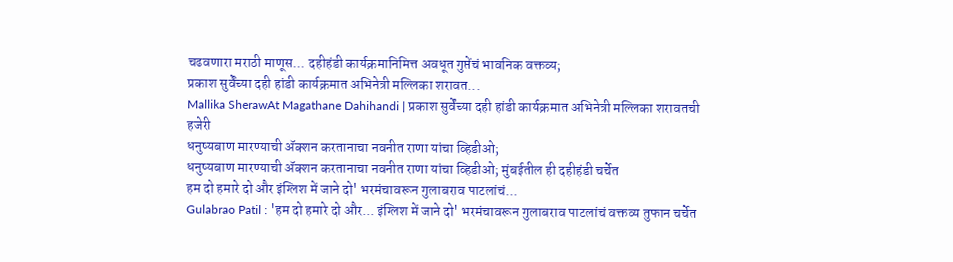चढवणारा मराठी माणूस... दहीहंडी कार्यक्रमानिमित्त अवधूत गुप्तेंचं भावनिक वक्तव्य;
प्रकाश सुर्वेंच्या दही हांडी कार्यक्रमात अभिनेत्री मल्लिका शरावत...
Mallika SherawAt Magathane Dahihandi | प्रकाश सुर्वेंच्या दही हांडी कार्यक्रमात अभिनेत्री मल्लिका शरावतची हजेरी
धनुष्यबाण मारण्याची ॲक्शन करतानाचा नवनीत राणा यांचा व्हिडीओ;
धनुष्यबाण मारण्याची ॲक्शन करतानाचा नवनीत राणा यांचा व्हिडीओ; मुंबईतील ही दहीहंडी चर्चेत
हम दो हमारे दो और इंग्लिश में जाने दो' भरमंचावरून गुलाबराव पाटलांचं...
Gulabrao Patil : 'हम दो हमारे दो और... इंग्लिश में जाने दो' भरमंचावरून गुलाबराव पाटलांचं वक्तव्य तुफान चर्चेत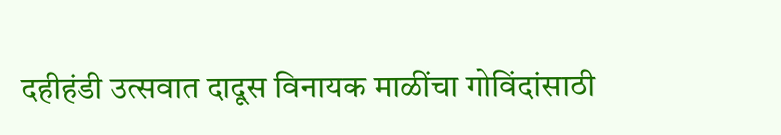दहीहंडी उत्सवात दादूस विनायक माळींचा गोविंदांसाठी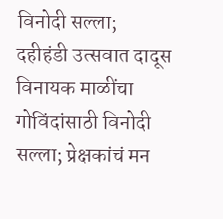विनोदी सल्ला;
दहीहंडी उत्सवात दादूस विनायक माळींचा गोविंदांसाठी विनोदी सल्ला; प्रेक्षकांचं मन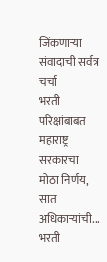जिंकणाऱ्या संवादाची सर्वत्र चर्चा
भरती परिक्षांबाबत महाराष्ट्र सरकारचा मोठा निर्णय, सात अधिकाऱ्यांची...
भरती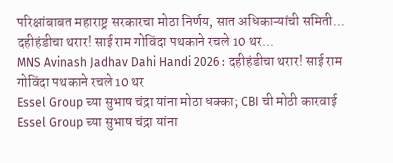परिक्षांबाबत महाराष्ट्र सरकारचा मोठा निर्णय, सात अधिकाऱ्यांची समिती...
दहीहंडीचा थरार! साई राम गोविंदा पथकाने रचले 10 थर...
MNS Avinash Jadhav Dahi Handi 2026 : दहीहंडीचा थरार! साई राम गोविंदा पथकाने रचले 10 थर
Essel Group च्या सुभाष चंद्रा यांना मोठा धक्का; CBI ची मोठी कारवाई
Essel Group च्या सुभाष चंद्रा यांना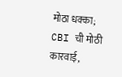मोठा धक्का; CBI ची मोठी कारवाई,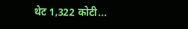थेट 1,322 कोटी...